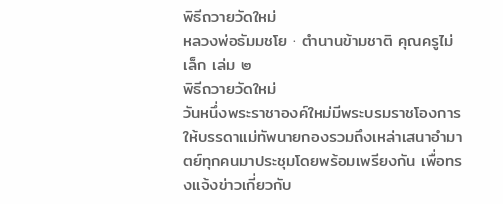พิธีถวายวัดใหม่
หลวงพ่อธัมมชโย · ตำนานข้ามชาติ คุณครูไม่เล็ก เล่ม ๒
พิธีถวายวัดใหม่
วันหนึ่งพระราชาองค์ใหม่มีพระบรมราชโองการให้บรรดาแม่ทัพนายกองรวมถึงเหล่าเสนาอำมาตย์ทุกคนมาประชุมโดยพร้อมเพรียงกัน เพื่อทรงแจ้งข่าวเกี่ยวกับ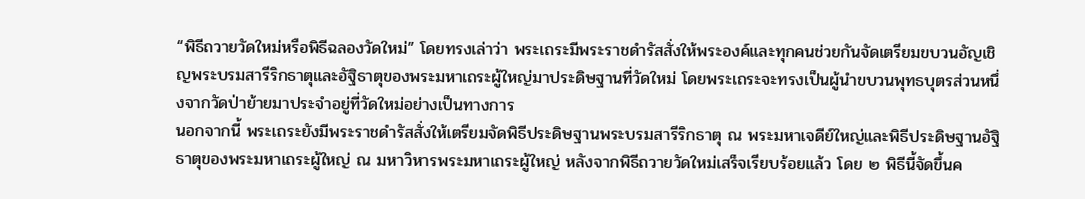“พิธีถวายวัดใหม่หรือพิธีฉลองวัดใหม่” โดยทรงเล่าว่า พระเถระมีพระราชดำรัสสั่งให้พระองค์และทุกคนช่วยกันจัดเตรียมขบวนอัญเชิญพระบรมสารีริกธาตุและอัฐิธาตุของพระมหาเถระผู้ใหญ่มาประดิษฐานที่วัดใหม่ โดยพระเถระจะทรงเป็นผู้นำขบวนพุทธบุตรส่วนหนึ่งจากวัดป่าย้ายมาประจำอยู่ที่วัดใหม่อย่างเป็นทางการ
นอกจากนี้ พระเถระยังมีพระราชดำรัสสั่งให้เตรียมจัดพิธีประดิษฐานพระบรมสารีริกธาตุ ณ พระมหาเจดีย์ใหญ่และพิธีประดิษฐานอัฐิธาตุของพระมหาเถระผู้ใหญ่ ณ มหาวิหารพระมหาเถระผู้ใหญ่ หลังจากพิธีถวายวัดใหม่เสร็จเรียบร้อยแล้ว โดย ๒ พิธีนี้จัดขึ้นค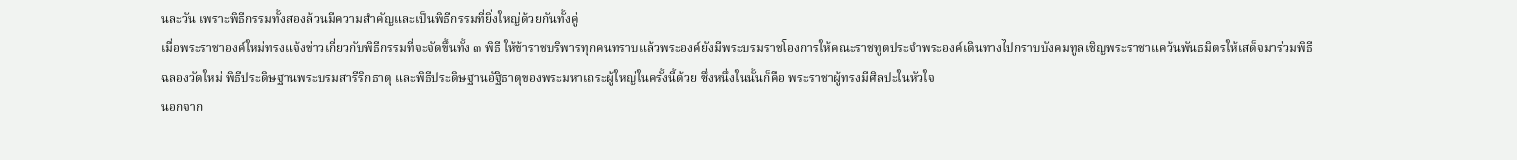นละวัน เพราะพิธีกรรมทั้งสองล้วนมีความสำคัญและเป็นพิธีกรรมที่ยิ่งใหญ่ด้วยกันทั้งคู่
เมื่อพระราชาองค์ใหม่ทรงแจ้งข่าวเกี่ยวกับพิธีกรรมที่จะจัดขึ้นทั้ง ๓ พิธี ให้ข้าราชบริพารทุกคนทราบแล้วพระองค์ยังมีพระบรมราชโองการให้คณะราชทูตประจำพระองค์เดินทางไปกราบบังคมทูลเชิญพระราชาแคว้นพันธมิตรให้เสด็จมาร่วมพิธีฉลองวัดใหม่ พิธีประดิษฐานพระบรมสารีริกธาตุ และพิธีประดิษฐานอัฐิธาตุของพระมหาเถระผู้ใหญ่ในครั้งนี้ด้วย ซึ่งหนึ่งในนั้นก็คือ พระราชาผู้ทรงมีศิลปะในหัวใจ
นอกจาก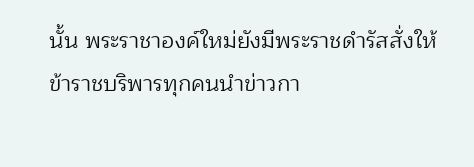นั้น พระราชาองค์ใหม่ยังมีพระราชดำรัสสั่งให้ข้าราชบริพารทุกคนนำข่าวกา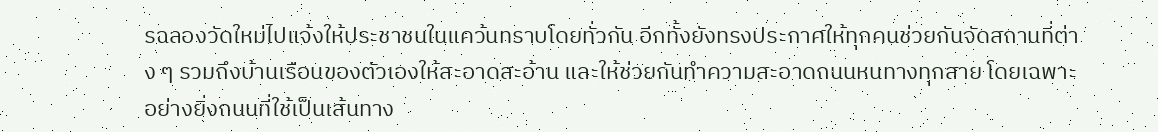รฉลองวัดใหม่ไปแจ้งให้ประชาชนในแคว้นทราบโดยทั่วกัน อีกทั้งยังทรงประกาศให้ทุกคนช่วยกันจัดสถานที่ต่าง ๆ รวมถึงบ้านเรือนของตัวเองให้สะอาดสะอ้าน และให้ช่วยกันทำความสะอาดถนนหนทางทุกสาย โดยเฉพาะอย่างยิ่งถนนที่ใช้เป็นเส้นทาง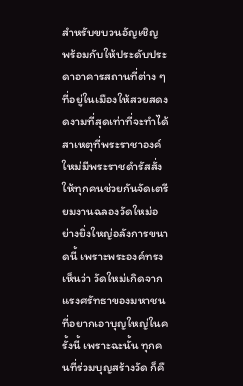สำหรับขบวนอัญเชิญ พร้อมกับให้ประดับประดาอาคารสถานที่ต่าง ๆ ที่อยู่ในเมืองให้สวยสดงดงามที่สุดเท่าที่จะทำได้
สาเหตุที่พระราชาองค์ใหม่มีพระราชดำรัสสั่งให้ทุกคนช่วยกันจัดเตรียมงานฉลองวัดใหม่อย่างยิ่งใหญ่อลังการขนาดนี้ เพราะพระองค์ทรงเห็นว่า วัดใหม่เกิดจากแรงศรัทธาของมหาชนที่อยากเอาบุญใหญ่ในครั้งนี้ เพราะฉะนั้น ทุกคนที่ร่วมบุญสร้างวัด ก็คื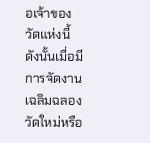อเจ้าของวัดแห่งนี้ ดังนั้นเมื่อมีการจัดงานเฉลิมฉลองวัดใหม่หรือ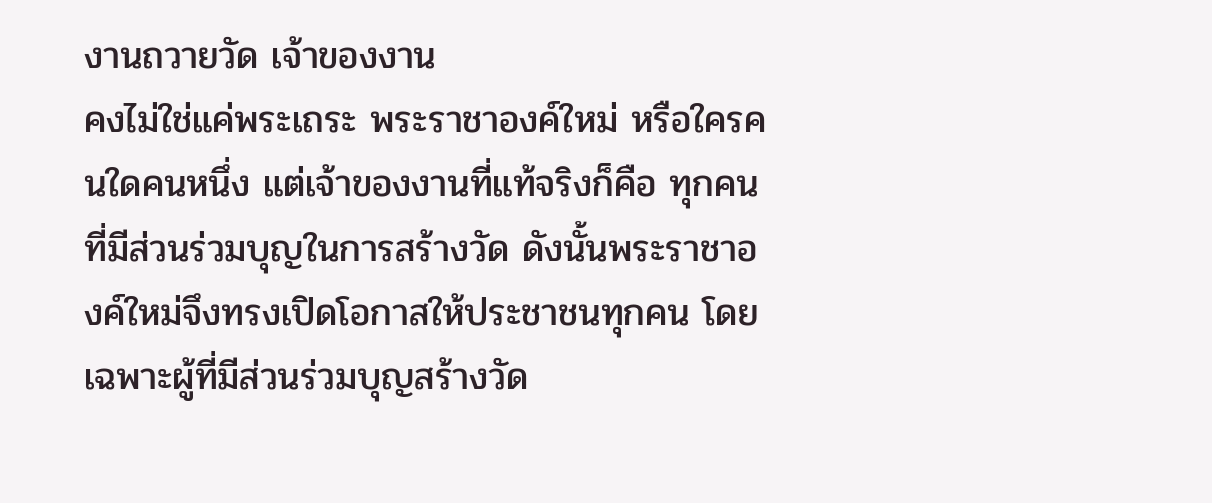งานถวายวัด เจ้าของงาน
คงไม่ใช่แค่พระเถระ พระราชาองค์ใหม่ หรือใครคนใดคนหนึ่ง แต่เจ้าของงานที่แท้จริงก็คือ ทุกคนที่มีส่วนร่วมบุญในการสร้างวัด ดังนั้นพระราชาองค์ใหม่จึงทรงเปิดโอกาสให้ประชาชนทุกคน โดยเฉพาะผู้ที่มีส่วนร่วมบุญสร้างวัด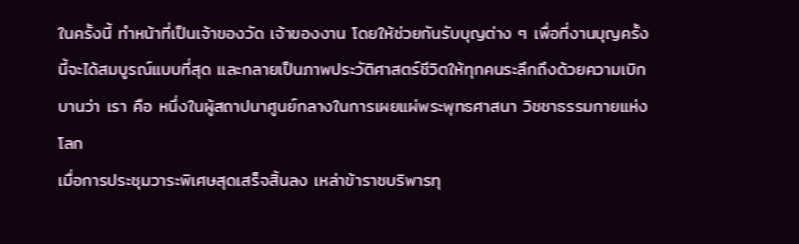ในครั้งนี้ ทำหน้าที่เป็นเจ้าของวัด เจ้าของงาน โดยให้ช่วยกันรับบุญต่าง ๆ เพื่อที่งานบุญครั้งนี้จะได้สมบูรณ์แบบที่สุด และกลายเป็นภาพประวัติศาสตร์ชีวิตให้ทุกคนระลึกถึงด้วยความเบิกบานว่า เรา คือ หนึ่งในผู้สถาปนาศูนย์กลางในการเผยแผ่พระพุทธศาสนา วิชชาธรรมกายแห่งโลก
เมื่อการประชุมวาระพิเศษสุดเสร็จสิ้นลง เหล่าข้าราชบริพารทุ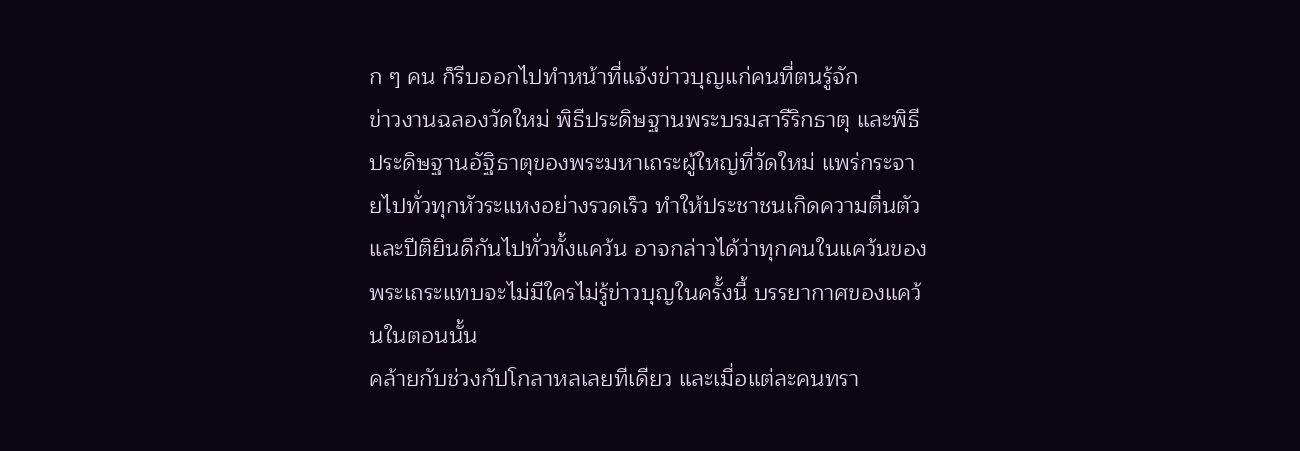ก ๆ คน ก็รีบออกไปทำหน้าที่แจ้งข่าวบุญแก่คนที่ตนรู้จัก
ข่าวงานฉลองวัดใหม่ พิธีประดิษฐานพระบรมสารีริกธาตุ และพิธีประดิษฐานอัฐิธาตุของพระมหาเถระผู้ใหญ่ที่วัดใหม่ แพร่กระจายไปทั่วทุกหัวระแหงอย่างรวดเร็ว ทำให้ประชาชนเกิดความตื่นตัวและปีติยินดีกันไปทั่วทั้งแคว้น อาจกล่าวได้ว่าทุกคนในแคว้นของพระเถระแทบจะไม่มีใครไม่รู้ข่าวบุญในครั้งนี้ บรรยากาศของแคว้นในตอนนั้น
คล้ายกับช่วงกัปโกลาหลเลยทีเดียว และเมื่อแต่ละคนทรา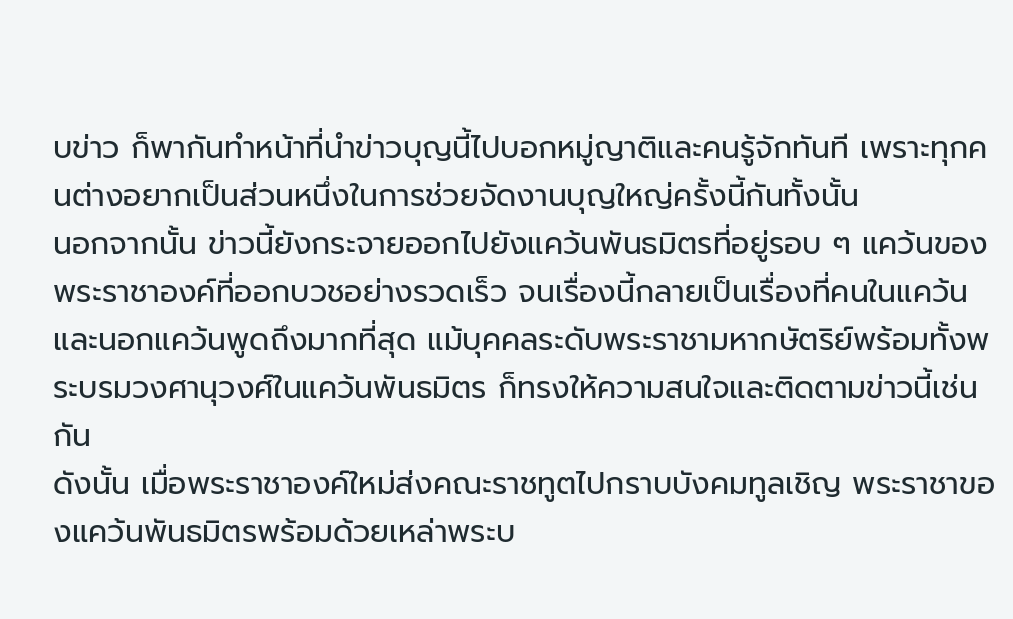บข่าว ก็พากันทำหน้าที่นำข่าวบุญนี้ไปบอกหมู่ญาติและคนรู้จักทันที เพราะทุกคนต่างอยากเป็นส่วนหนึ่งในการช่วยจัดงานบุญใหญ่ครั้งนี้กันทั้งนั้น
นอกจากนั้น ข่าวนี้ยังกระจายออกไปยังแคว้นพันธมิตรที่อยู่รอบ ๆ แคว้นของพระราชาองค์ที่ออกบวชอย่างรวดเร็ว จนเรื่องนี้กลายเป็นเรื่องที่คนในแคว้นและนอกแคว้นพูดถึงมากที่สุด แม้บุคคลระดับพระราชามหากษัตริย์พร้อมทั้งพระบรมวงศานุวงศ์ในแคว้นพันธมิตร ก็ทรงให้ความสนใจและติดตามข่าวนี้เช่นกัน
ดังนั้น เมื่อพระราชาองค์ใหม่ส่งคณะราชทูตไปกราบบังคมทูลเชิญ พระราชาของแคว้นพันธมิตรพร้อมด้วยเหล่าพระบ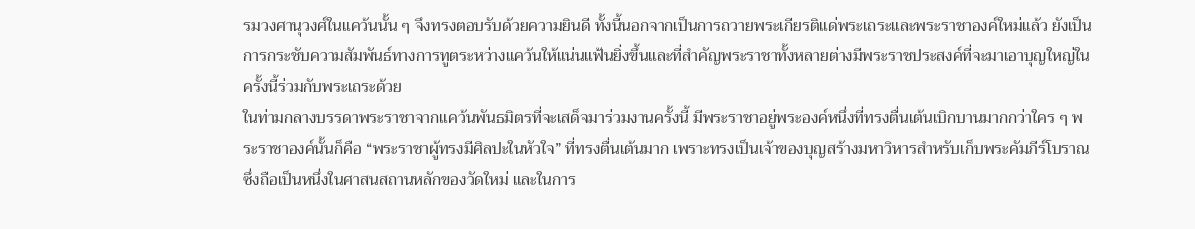รมวงศานุวงศ์ในแคว้นนั้น ๆ จึงทรงตอบรับด้วยความยินดี ทั้งนี้นอกจากเป็นการถวายพระเกียรติแด่พระเถระและพระราชาองค์ใหม่แล้ว ยังเป็นการกระชับความสัมพันธ์ทางการทูตระหว่างแคว้นให้แน่นแฟ้นยิ่งขึ้นและที่สำคัญพระราชาทั้งหลายต่างมีพระราชประสงค์ที่จะมาเอาบุญใหญ่ในครั้งนี้ร่วมกับพระเถระด้วย
ในท่ามกลางบรรดาพระราชาจากแคว้นพันธมิตรที่จะเสด็จมาร่วมงานครั้งนี้ มีพระราชาอยู่พระองค์หนึ่งที่ทรงตื่นเต้นเบิกบานมากกว่าใคร ๆ พระราชาองค์นั้นก็คือ “พระราชาผู้ทรงมีศิลปะในหัวใจ” ที่ทรงตื่นเต้นมาก เพราะทรงเป็นเจ้าของบุญสร้างมหาวิหารสำหรับเก็บพระคัมภีร์โบราณ ซึ่งถือเป็นหนึ่งในศาสนสถานหลักของวัดใหม่ และในการ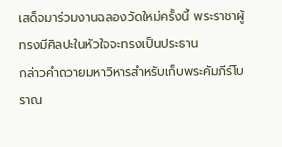เสด็จมาร่วมงานฉลองวัดใหม่ครั้งนี้ พระราชาผู้ทรงมีศิลปะในหัวใจจะทรงเป็นประธาน
กล่าวคำถวายมหาวิหารสำหรับเก็บพระคัมภีร์โบราณ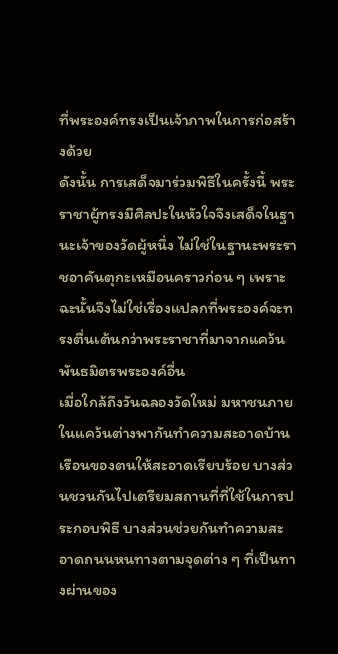ที่พระองค์ทรงเป็นเจ้าภาพในการก่อสร้างด้วย
ดังนั้น การเสด็จมาร่วมพิธีในครั้งนี้ พระราชาผู้ทรงมีศิลปะในหัวใจจึงเสด็จในฐานะเจ้าของวัดผู้หนึ่ง ไม่ใช่ในฐานะพระราชอาคันตุกะเหมือนคราวก่อน ๆ เพราะฉะนั้นจึงไม่ใช่เรื่องแปลกที่พระองค์จะทรงตื่นเต้นกว่าพระราชาที่มาจากแคว้นพันธมิตรพระองค์อื่น
เมื่อใกล้ถึงวันฉลองวัดใหม่ มหาชนภายในแคว้นต่างพากันทำความสะอาดบ้านเรือนของตนให้สะอาดเรียบร้อย บางส่วนชวนกันไปเตรียมสถานที่ที่ใช้ในการประกอบพิธี บางส่วนช่วยกันทำความสะอาดถนนหนทางตามจุดต่าง ๆ ที่เป็นทางผ่านของ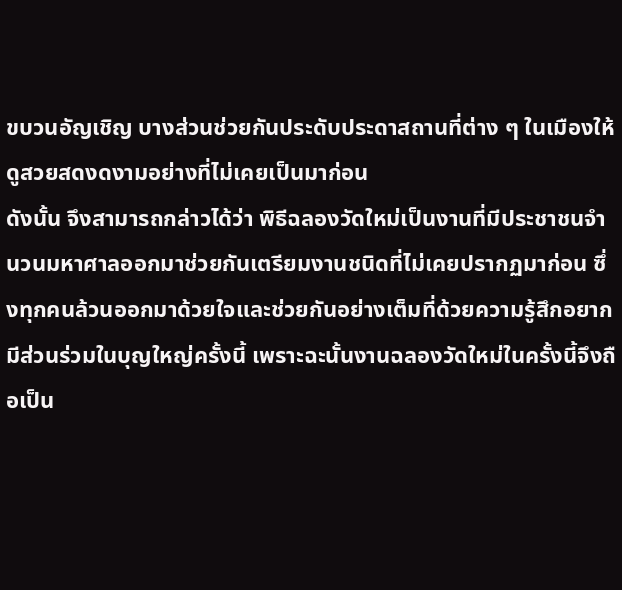ขบวนอัญเชิญ บางส่วนช่วยกันประดับประดาสถานที่ต่าง ๆ ในเมืองให้ดูสวยสดงดงามอย่างที่ไม่เคยเป็นมาก่อน
ดังนั้น จึงสามารถกล่าวได้ว่า พิธีฉลองวัดใหม่เป็นงานที่มีประชาชนจำนวนมหาศาลออกมาช่วยกันเตรียมงานชนิดที่ไม่เคยปรากฏมาก่อน ซึ่งทุกคนล้วนออกมาด้วยใจและช่วยกันอย่างเต็มที่ด้วยความรู้สึกอยากมีส่วนร่วมในบุญใหญ่ครั้งนี้ เพราะฉะนั้นงานฉลองวัดใหม่ในครั้งนี้จึงถือเป็น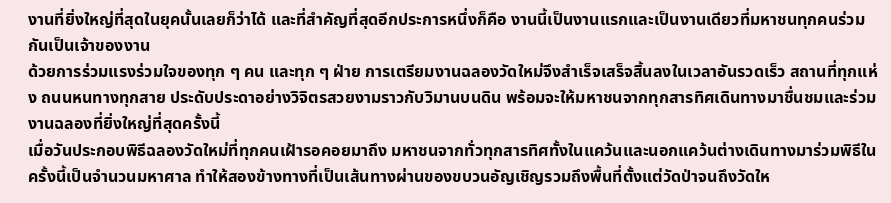งานที่ยิ่งใหญ่ที่สุดในยุคนั้นเลยก็ว่าได้ และที่สำคัญที่สุดอีกประการหนึ่งก็คือ งานนี้เป็นงานแรกและเป็นงานเดียวที่มหาชนทุกคนร่วมกันเป็นเจ้าของงาน
ด้วยการร่วมแรงร่วมใจของทุก ๆ คน และทุก ๆ ฝ่าย การเตรียมงานฉลองวัดใหม่จึงสำเร็จเสร็จสิ้นลงในเวลาอันรวดเร็ว สถานที่ทุกแห่ง ถนนหนทางทุกสาย ประดับประดาอย่างวิจิตรสวยงามราวกับวิมานบนดิน พร้อมจะให้มหาชนจากทุกสารทิศเดินทางมาชื่นชมและร่วมงานฉลองที่ยิ่งใหญ่ที่สุดครั้งนี้
เมื่อวันประกอบพิธีฉลองวัดใหม่ที่ทุกคนเฝ้ารอคอยมาถึง มหาชนจากทั่วทุกสารทิศทั้งในแคว้นและนอกแคว้นต่างเดินทางมาร่วมพิธีในครั้งนี้เป็นจำนวนมหาศาล ทำให้สองข้างทางที่เป็นเส้นทางผ่านของขบวนอัญเชิญรวมถึงพื้นที่ตั้งแต่วัดป่าจนถึงวัดให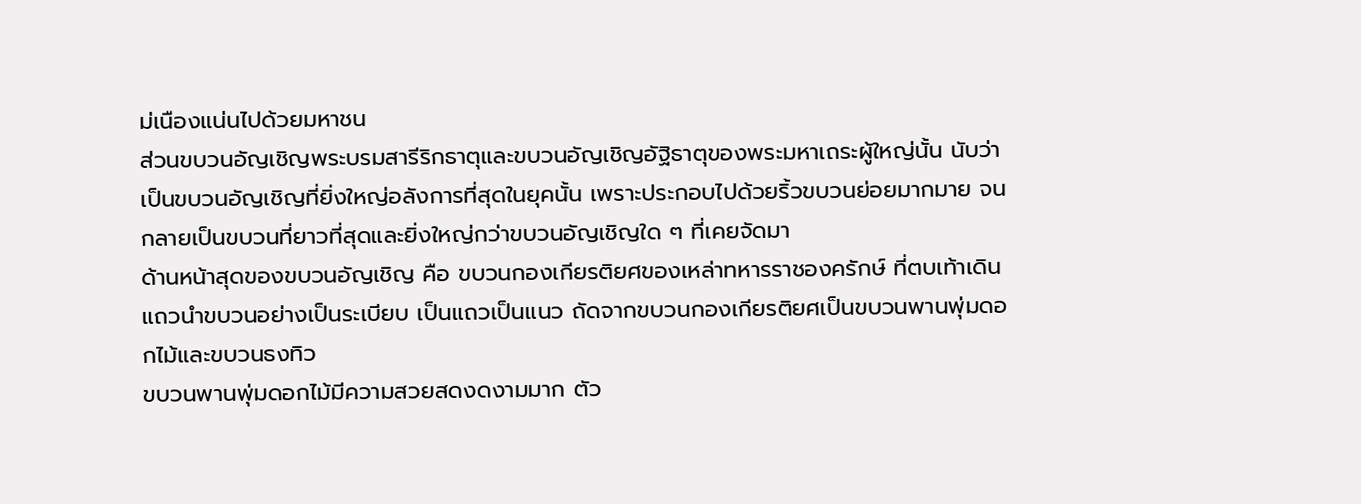ม่เนืองแน่นไปด้วยมหาชน
ส่วนขบวนอัญเชิญพระบรมสารีริกธาตุและขบวนอัญเชิญอัฐิธาตุของพระมหาเถระผู้ใหญ่นั้น นับว่าเป็นขบวนอัญเชิญที่ยิ่งใหญ่อลังการที่สุดในยุคนั้น เพราะประกอบไปด้วยริ้วขบวนย่อยมากมาย จนกลายเป็นขบวนที่ยาวที่สุดและยิ่งใหญ่กว่าขบวนอัญเชิญใด ๆ ที่เคยจัดมา
ด้านหน้าสุดของขบวนอัญเชิญ คือ ขบวนกองเกียรติยศของเหล่าทหารราชองครักษ์ ที่ตบเท้าเดินแถวนำขบวนอย่างเป็นระเบียบ เป็นแถวเป็นแนว ถัดจากขบวนกองเกียรติยศเป็นขบวนพานพุ่มดอกไม้และขบวนธงทิว
ขบวนพานพุ่มดอกไม้มีความสวยสดงดงามมาก ตัว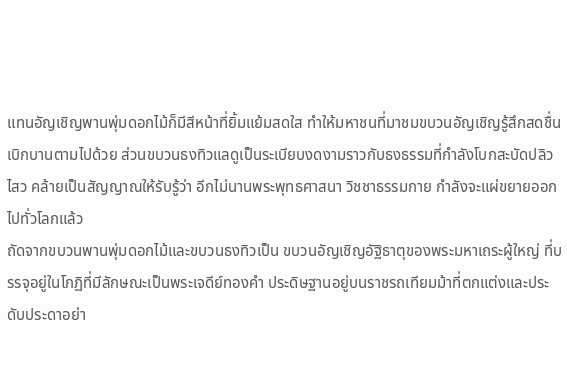แทนอัญเชิญพานพุ่มดอกไม้ก็มีสีหน้าที่ยิ้มแย้มสดใส ทำให้มหาชนที่มาชมขบวนอัญเชิญรู้สึกสดชื่นเบิกบานตามไปด้วย ส่วนขบวนธงทิวแลดูเป็นระเบียบงดงามราวกับธงธรรมที่กำลังโบกสะบัดปลิวไสว คล้ายเป็นสัญญาณให้รับรู้ว่า อีกไม่นานพระพุทธศาสนา วิชชาธรรมกาย กำลังจะแผ่ขยายออกไปทั่วโลกแล้ว
ถัดจากขบวนพานพุ่มดอกไม้และขบวนธงทิวเป็น ขบวนอัญเชิญอัฐิธาตุของพระมหาเถระผู้ใหญ่ ที่บรรจุอยู่ในโกฏิที่มีลักษณะเป็นพระเจดีย์ทองคำ ประดิษฐานอยู่บนราชรถเทียมม้าที่ตกแต่งและประดับประดาอย่า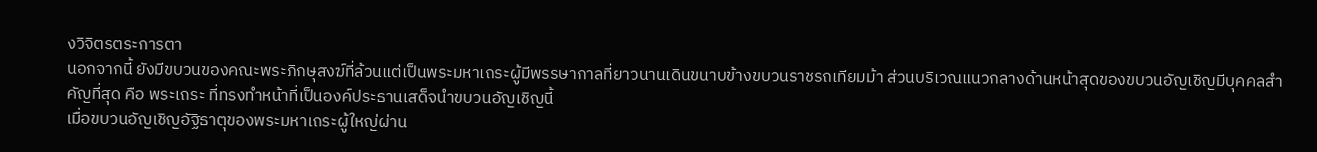งวิจิตรตระการตา
นอกจากนี้ ยังมีขบวนของคณะพระภิกษุสงฆ์ที่ล้วนแต่เป็นพระมหาเถระผู้มีพรรษากาลที่ยาวนานเดินขนาบข้างขบวนราชรถเทียมม้า ส่วนบริเวณแนวกลางด้านหน้าสุดของขบวนอัญเชิญมีบุคคลสำคัญที่สุด คือ พระเถระ ที่ทรงทำหน้าที่เป็นองค์ประธานเสด็จนำขบวนอัญเชิญนี้
เมื่อขบวนอัญเชิญอัฐิธาตุของพระมหาเถระผู้ใหญ่ผ่าน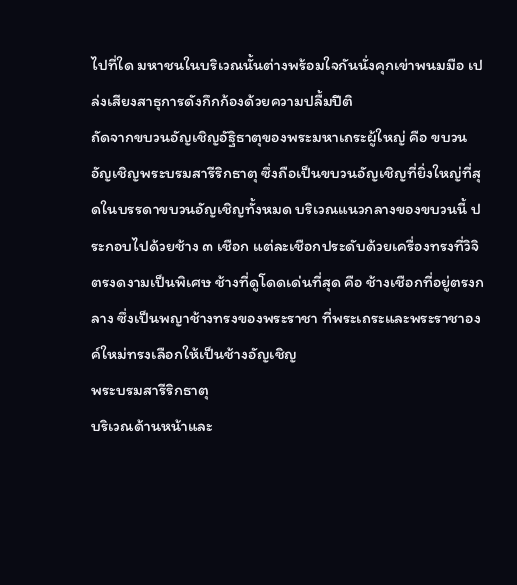ไปที่ใด มหาชนในบริเวณนั้นต่างพร้อมใจกันนั่งคุกเข่าพนมมือ เปล่งเสียงสาธุการดังกึกก้องด้วยความปลื้มปีติ
ถัดจากขบวนอัญเชิญอัฐิธาตุของพระมหาเถระผู้ใหญ่ คือ ขบวนอัญเชิญพระบรมสารีริกธาตุ ซึ่งถือเป็นขบวนอัญเชิญที่ยิ่งใหญ่ที่สุดในบรรดาขบวนอัญเชิญทั้งหมด บริเวณแนวกลางของขบวนนี้ ประกอบไปด้วยช้าง ๓ เชือก แต่ละเชือกประดับด้วยเครื่องทรงที่วิจิตรงดงามเป็นพิเศษ ช้างที่ดูโดดเด่นที่สุด คือ ช้างเชือกที่อยู่ตรงกลาง ซึ่งเป็นพญาช้างทรงของพระราชา ที่พระเถระและพระราชาองค์ใหม่ทรงเลือกให้เป็นช้างอัญเชิญ
พระบรมสารีริกธาตุ
บริเวณด้านหน้าและ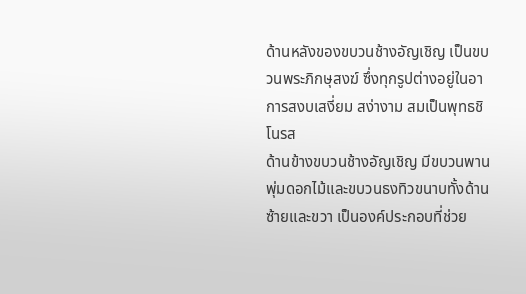ด้านหลังของขบวนช้างอัญเชิญ เป็นขบวนพระภิกษุสงฆ์ ซึ่งทุกรูปต่างอยู่ในอาการสงบเสงี่ยม สง่างาม สมเป็นพุทธชิโนรส
ด้านข้างขบวนช้างอัญเชิญ มีขบวนพานพุ่มดอกไม้และขบวนธงทิวขนาบทั้งด้านซ้ายและขวา เป็นองค์ประกอบที่ช่วย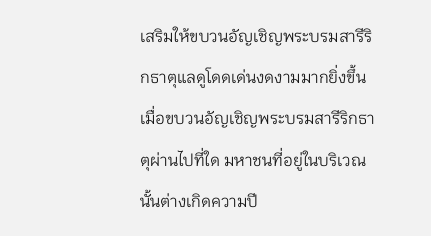เสริมให้ขบวนอัญเชิญพระบรมสารีริกธาตุแลดูโดดเด่นงดงามมากยิ่งขึ้น
เมื่อขบวนอัญเชิญพระบรมสารีริกธาตุผ่านไปที่ใด มหาชนที่อยู่ในบริเวณนั้นต่างเกิดความปี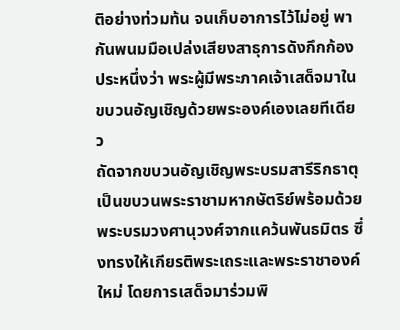ติอย่างท่วมท้น จนเก็บอาการไว้ไม่อยู่ พากันพนมมือเปล่งเสียงสาธุการดังกึกก้องประหนึ่งว่า พระผู้มีพระภาคเจ้าเสด็จมาในขบวนอัญเชิญด้วยพระองค์เองเลยทีเดียว
ถัดจากขบวนอัญเชิญพระบรมสารีริกธาตุ เป็นขบวนพระราชามหากษัตริย์พร้อมด้วยพระบรมวงศานุวงศ์จากแคว้นพันธมิตร ซึ่งทรงให้เกียรติพระเถระและพระราชาองค์ใหม่ โดยการเสด็จมาร่วมพิ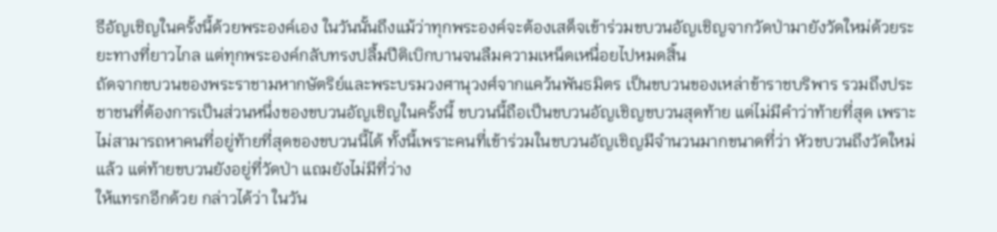ธีอัญเชิญในครั้งนี้ด้วยพระองค์เอง ในวันนั้นถึงแม้ว่าทุกพระองค์จะต้องเสด็จเข้าร่วมขบวนอัญเชิญจากวัดป่ามายังวัดใหม่ด้วยระยะทางที่ยาวไกล แต่ทุกพระองค์กลับทรงปลื้มปีติเบิกบานจนลืมความเหน็ดเหนื่อยไปหมดสิ้น
ถัดจากขบวนของพระราชามหากษัตริย์และพระบรมวงศานุวงศ์จากแคว้นพันธมิตร เป็นขบวนของเหล่าข้าราชบริพาร รวมถึงประชาชนที่ต้องการเป็นส่วนหนึ่งของขบวนอัญเชิญในครั้งนี้ ขบวนนี้ถือเป็นขบวนอัญเชิญขบวนสุดท้าย แต่ไม่มีคำว่าท้ายที่สุด เพราะไม่สามารถหาคนที่อยู่ท้ายที่สุดของขบวนนี้ได้ ทั้งนี้เพราะคนที่เข้าร่วมในขบวนอัญเชิญมีจำนวนมากขนาดที่ว่า หัวขบวนถึงวัดใหม่แล้ว แต่ท้ายขบวนยังอยู่ที่วัดป่า แถมยังไม่มีที่ว่าง
ให้แทรกอีกด้วย กล่าวได้ว่า ในวัน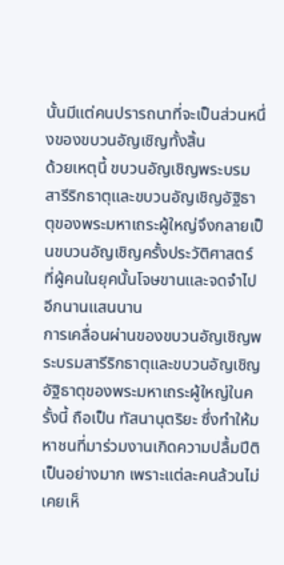นั้นมีแต่คนปรารถนาที่จะเป็นส่วนหนึ่งของขบวนอัญเชิญทั้งสิ้น
ด้วยเหตุนี้ ขบวนอัญเชิญพระบรมสารีริกธาตุและขบวนอัญเชิญอัฐิธาตุของพระมหาเถระผู้ใหญ่จึงกลายเป็นขบวนอัญเชิญครั้งประวัติศาสตร์ ที่ผู้คนในยุคนั้นโจษขานและจดจำไปอีกนานแสนนาน
การเคลื่อนผ่านของขบวนอัญเชิญพระบรมสารีริกธาตุและขบวนอัญเชิญอัฐิธาตุของพระมหาเถระผู้ใหญ่ในครั้งนี้ ถือเป็น ทัสนานุตริยะ ซึ่งทำให้มหาชนที่มาร่วมงานเกิดความปลื้มปีติเป็นอย่างมาก เพราะแต่ละคนล้วนไม่เคยเห็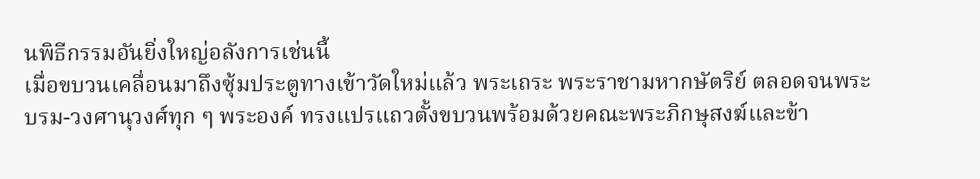นพิธีกรรมอันยิ่งใหญ่อลังการเช่นนี้
เมื่อขบวนเคลื่อนมาถึงซุ้มประตูทางเข้าวัดใหม่แล้ว พระเถระ พระราชามหากษัตริย์ ตลอดจนพระบรม-วงศานุวงศ์ทุก ๆ พระองค์ ทรงแปรแถวตั้งขบวนพร้อมด้วยคณะพระภิกษุสงฆ์และข้า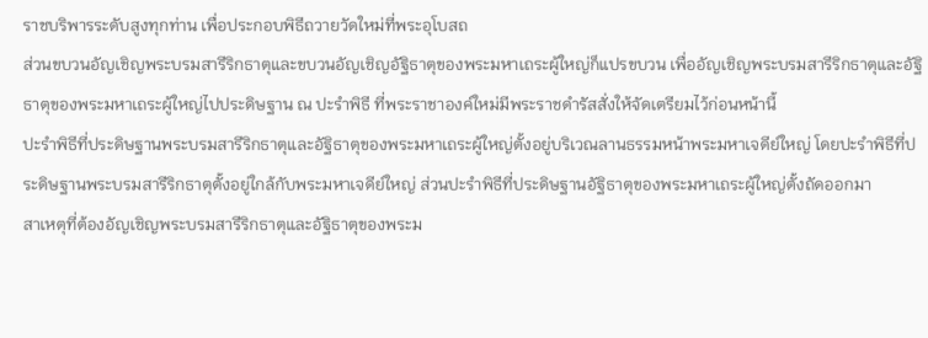ราชบริพารระดับสูงทุกท่าน เพื่อประกอบพิธีถวายวัดใหม่ที่พระอุโบสถ
ส่วนขบวนอัญเชิญพระบรมสารีริกธาตุและขบวนอัญเชิญอัฐิธาตุของพระมหาเถระผู้ใหญ่ก็แปรขบวน เพื่ออัญเชิญพระบรมสารีริกธาตุและอัฐิธาตุของพระมหาเถระผู้ใหญ่ไปประดิษฐาน ณ ปะรำพิธี ที่พระราชาองค์ใหม่มีพระราชดำรัสสั่งให้จัดเตรียมไว้ก่อนหน้านี้
ปะรำพิธีที่ประดิษฐานพระบรมสารีริกธาตุและอัฐิธาตุของพระมหาเถระผู้ใหญ่ตั้งอยู่บริเวณลานธรรมหน้าพระมหาเจดีย์ใหญ่ โดยปะรำพิธีที่ประดิษฐานพระบรมสารีริกธาตุตั้งอยู่ใกล้กับพระมหาเจดีย์ใหญ่ ส่วนปะรำพิธีที่ประดิษฐานอัฐิธาตุของพระมหาเถระผู้ใหญ่ตั้งถัดออกมา
สาเหตุที่ต้องอัญเชิญพระบรมสารีริกธาตุและอัฐิธาตุของพระม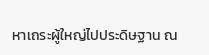หาเถระผู้ใหญ่ไปประดิษฐาน ณ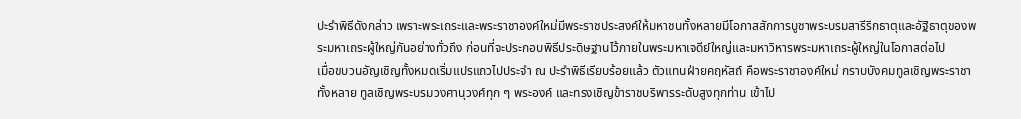ปะรำพิธีดังกล่าว เพราะพระเถระและพระราชาองค์ใหม่มีพระราชประสงค์ให้มหาชนทั้งหลายมีโอกาสสักการบูชาพระบรมสารีริกธาตุและอัฐิธาตุของพระมหาเถระผู้ใหญ่กันอย่างทั่วถึง ก่อนที่จะประกอบพิธีประดิษฐานไว้ภายในพระมหาเจดีย์ใหญ่และมหาวิหารพระมหาเถระผู้ใหญ่ในโอกาสต่อไป
เมื่อขบวนอัญเชิญทั้งหมดเริ่มแปรแถวไปประจำ ณ ปะรำพิธีเรียบร้อยแล้ว ตัวแทนฝ่ายคฤหัสถ์ คือพระราชาองค์ใหม่ กราบบังคมทูลเชิญพระราชาทั้งหลาย ทูลเชิญพระบรมวงศานุวงศ์ทุก ๆ พระองค์ และทรงเชิญข้าราชบริพารระดับสูงทุกท่าน เข้าไป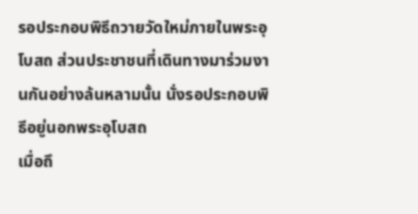รอประกอบพิธีถวายวัดใหม่ภายในพระอุโบสถ ส่วนประชาชนที่เดินทางมาร่วมงานกันอย่างล้นหลามนั้น นั่งรอประกอบพิธีอยู่นอกพระอุโบสถ
เมื่อถึ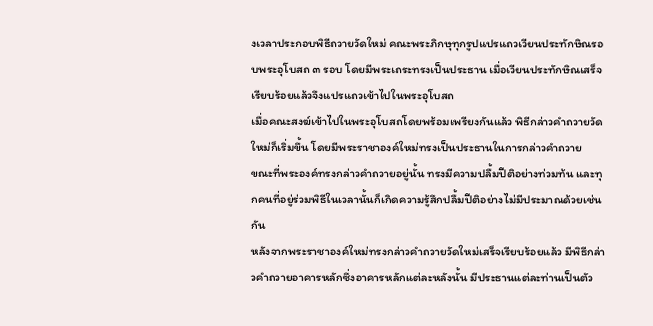งเวลาประกอบพิธีถวายวัดใหม่ คณะพระภิกษุทุกรูปแปรแถวเวียนประทักษิณรอบพระอุโบสถ ๓ รอบ โดยมีพระเถระทรงเป็นประธาน เมื่อเวียนประทักษิณเสร็จเรียบร้อยแล้วจึงแปรแถวเข้าไปในพระอุโบสถ
เมื่อคณะสงฆ์เข้าไปในพระอุโบสถโดยพร้อมเพรียงกันแล้ว พิธีกล่าวคำถวายวัดใหม่ก็เริ่มขึ้น โดยมีพระราชาองค์ใหม่ทรงเป็นประธานในการกล่าวคำถวาย
ขณะที่พระองค์ทรงกล่าวคำถวายอยู่นั้น ทรงมีความปลื้มปีติอย่างท่วมท้น และทุกคนที่อยู่ร่วมพิธีในเวลานั้นก็เกิดความรู้สึกปลื้มปีติอย่างไม่มีประมาณด้วยเช่นกัน
หลังจากพระราชาองค์ใหม่ทรงกล่าวคำถวายวัดใหม่เสร็จเรียบร้อยแล้ว มีพิธีกล่าวคำถวายอาคารหลักซึ่งอาคารหลักแต่ละหลังนั้น มีประธานแต่ละท่านเป็นตัว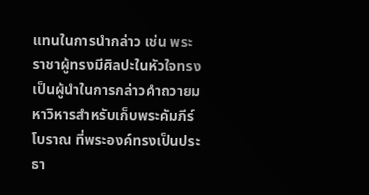แทนในการนำกล่าว เช่น พระราชาผู้ทรงมีศิลปะในหัวใจทรงเป็นผู้นำในการกล่าวคำถวายมหาวิหารสำหรับเก็บพระคัมภีร์โบราณ ที่พระองค์ทรงเป็นประธา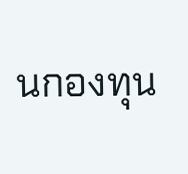นกองทุน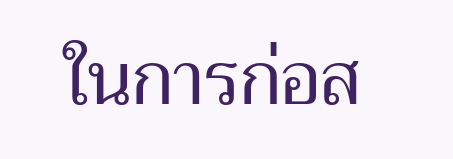ในการก่อส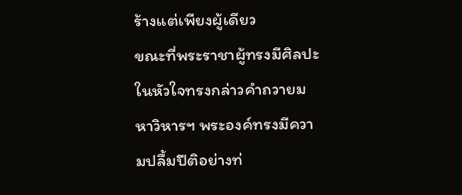ร้างแต่เพียงผู้เดียว
ขณะที่พระราชาผู้ทรงมีศิลปะในหัวใจทรงกล่าวคำถวายมหาวิหารฯ พระองค์ทรงมีความปลื้มปีติอย่างท่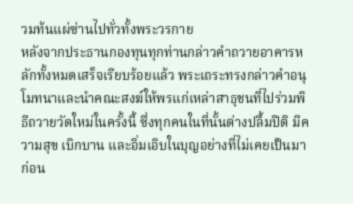วมท้นแผ่ซ่านไปทั่วทั้งพระวรกาย
หลังจากประธานกองทุนทุกท่านกล่าวคำถวายอาคารหลักทั้งหมดเสร็จเรียบร้อยแล้ว พระเถระทรงกล่าวคำอนุโมทนาและนำคณะสงฆ์ให้พรแก่เหล่าสาธุชนที่ไปร่วมพิธีถวายวัดใหม่ในครั้งนี้ ซึ่งทุกคนในที่นั้นต่างปลื้มปีติ มีความสุข เบิกบาน และอิ่มเอิบในบุญอย่างที่ไม่เคยเป็นมาก่อน